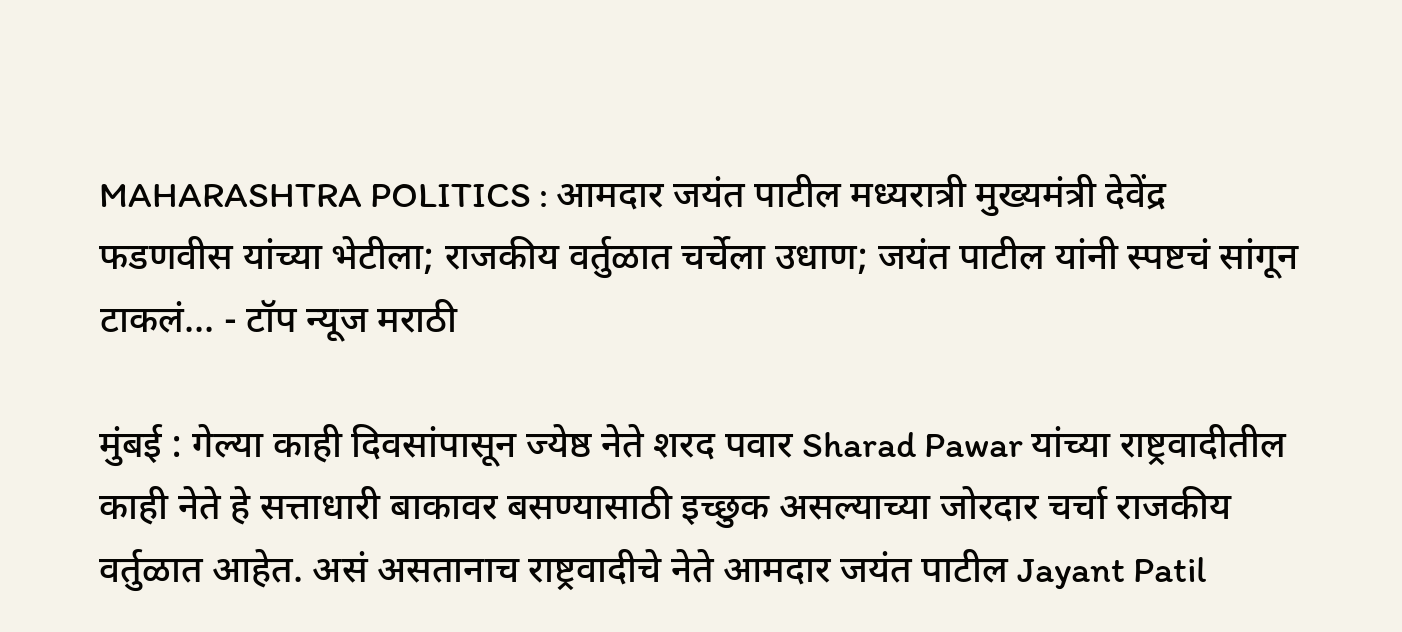MAHARASHTRA POLITICS : आमदार जयंत पाटील मध्यरात्री मुख्यमंत्री देवेंद्र फडणवीस यांच्या भेटीला; राजकीय वर्तुळात चर्चेला उधाण; जयंत पाटील यांनी स्पष्टचं सांगून टाकलं... - टॉप न्यूज मराठी

मुंबई : गेल्या काही दिवसांपासून ज्येष्ठ नेते शरद पवार Sharad Pawar यांच्या राष्ट्रवादीतील काही नेते हे सत्ताधारी बाकावर बसण्यासाठी इच्छुक असल्याच्या जोरदार चर्चा राजकीय वर्तुळात आहेत. असं असतानाच राष्ट्रवादीचे नेते आमदार जयंत पाटील Jayant Patil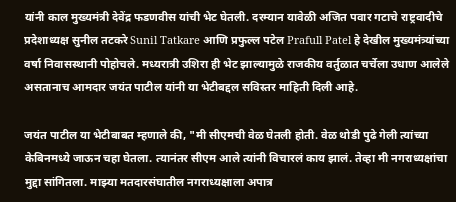यांनी काल मुख्यमंत्री देवेंद्र फडणवीस यांची भेट घेतली. दरम्यान यावेळी अजित पवार गटाचे राष्ट्रवादीचे प्रदेशाध्यक्ष सुनील तटकरे Sunil Tatkare आणि प्रफुल्ल पटेल Prafull Patel हे देखील मुख्यमंत्र्यांच्या वर्षा निवासस्थानी पोहोचले. मध्यरात्री उशिरा ही भेट झाल्यामुळे राजकीय वर्तुळात चर्चेला उधाण आलेले असतानाच आमदार जयंत पाटील यांनी या भेटीबद्दल सविस्तर माहिती दिली आहे.

जयंत पाटील या भेटीबाबत म्हणाले की, "मी सीएमची वेळ घेतली होती. वेळ थोडी पुढे गेली त्यांच्या केबिनमध्ये जाऊन चहा घेतला. त्यानंतर सीएम आले त्यांनी विचारलं काय झालं. तेव्हा मी नगराध्यक्षांचा मुद्दा सांगितला. माझ्या मतदारसंघातील नगराध्यक्षाला अपात्र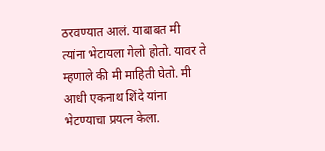ठरवण्यात आलं. याबाबत मी त्यांना भेटायला गेलो होतो. यावर ते म्हणाले की मी माहिती घेतो. मी आधी एकनाथ शिंदे यांना भेटण्याचा प्रयत्न केला.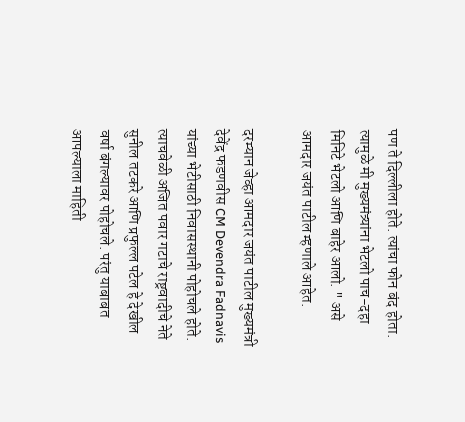पण ते दिल्लीला होते. त्यांचा फोन बंद होता. त्यामुळे मी मुख्यमंत्र्यांना भेटलो पाच-दहा मिनिटे भेटलो आणि बाहेर आलो. " असे आमदार जयंत पाटील म्हणाले आहेत.

दरम्यान जेव्हा आमदार जयंत पाटील मुख्यमंत्री देवेंद्र फडणवीस CM Devendra Fadnavis यांच्या भेटीसाठी निवासस्थानी पोहोचले होते. त्याचवेळी अजित पवार गटाचे राष्ट्रवादीचे नेते सुनील तटकरे आणि प्रफुल्ल पटेल हे देखील वर्षा बंगल्यावर पोहोचले. परंतु याबाबत आपल्याला माहिती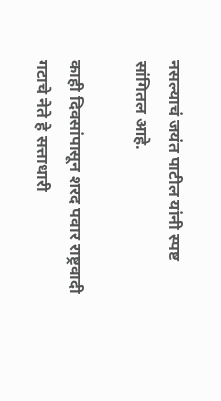नसल्याचं जयंत पाटील यांनी स्पष्ट सांगितल आहे.

काही दिवसांपासून शरद पवार राष्ट्रवादी गटाचे नेते हे सत्ताधारी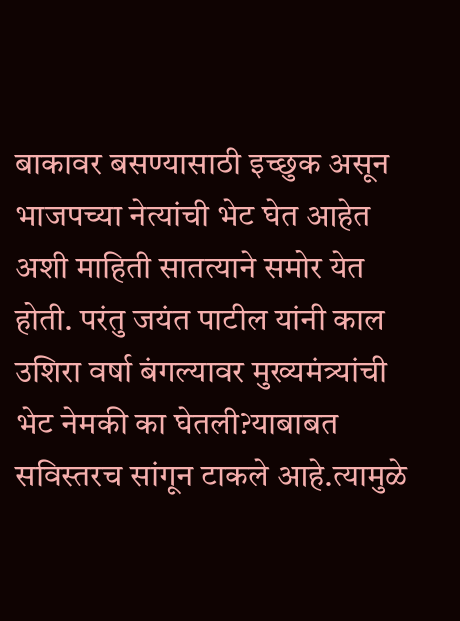बाकावर बसण्यासाठी इच्छुक असून भाजपच्या नेत्यांची भेट घेत आहेत अशी माहिती सातत्याने समोर येत होती. परंतु जयंत पाटील यांनी काल उशिरा वर्षा बंगल्यावर मुख्यमंत्र्यांची भेट नेमकी का घेतली?याबाबत सविस्तरच सांगून टाकले आहे.त्यामुळे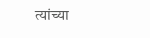त्यांच्या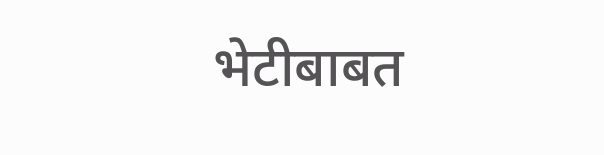भेटीबाबत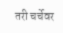तरी चर्चेवर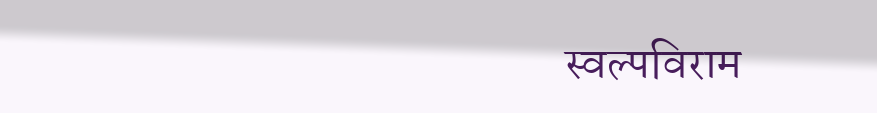स्वल्पविराम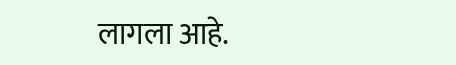लागला आहे.